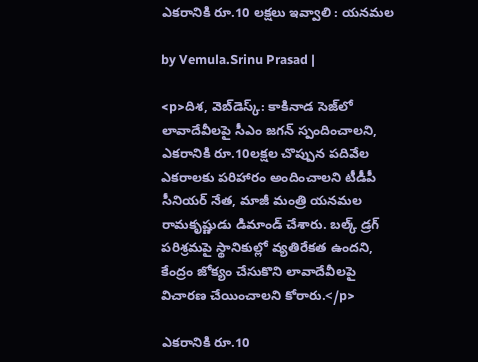ఎకరానికి రూ.10 లక్షలు ఇవ్వాలి : యనమల

by Vemula.Srinu Prasad |

<p>దిశ, వెబ్‌డెస్క్: కాకినాడ సెజ్‌లో లావాదేవీలపై సీఎం జగన్ స్పందించాలని, ఎకరానికి రూ.10లక్షల చొప్పున పదివేల ఎకరాలకు పరిహారం అందించాలని టీడీపీ సీనియర్ నేత, మాజీ మంత్రి యనమల రామకృష్ణుడు డిమాండ్ చేశారు. బల్క్ డ్రగ్ పరిశ్రమపై స్థానికుల్లో వ్యతిరేకత ఉందని, కేంద్రం జోక్యం చేసుకొని లావాదేవీలపై విచారణ చేయించాలని కోరారు.</p>

ఎకరానికి రూ.10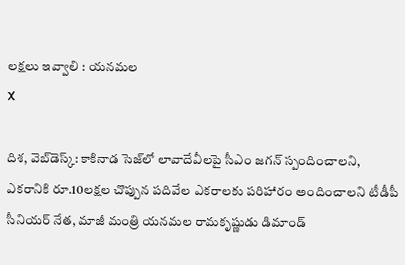లక్షలు ఇవ్వాలి : యనమల
X

దిశ, వెబ్‌డెస్క్: కాకినాడ సెజ్‌లో లావాదేవీలపై సీఎం జగన్ స్పందించాలని, ఎకరానికి రూ.10లక్షల చొప్పున పదివేల ఎకరాలకు పరిహారం అందించాలని టీడీపీ సీనియర్ నేత, మాజీ మంత్రి యనమల రామకృష్ణుడు డిమాండ్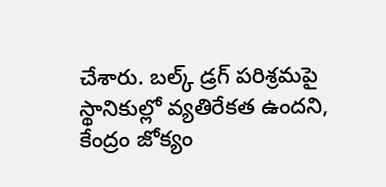చేశారు. బల్క్ డ్రగ్ పరిశ్రమపై స్థానికుల్లో వ్యతిరేకత ఉందని, కేంద్రం జోక్యం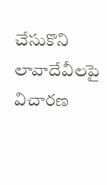చేసుకొని లావాదేవీలపై విచారణ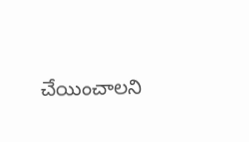చేయించాలని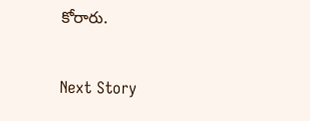కోరారు.

Next Story